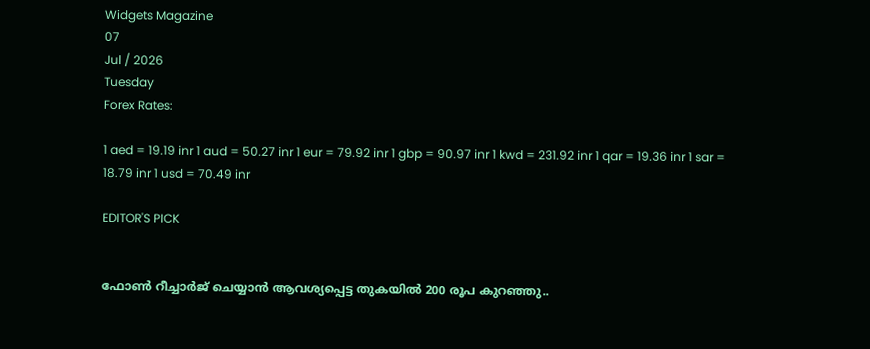Widgets Magazine
07
Jul / 2026
Tuesday
Forex Rates:

1 aed = 19.19 inr 1 aud = 50.27 inr 1 eur = 79.92 inr 1 gbp = 90.97 inr 1 kwd = 231.92 inr 1 qar = 19.36 inr 1 sar = 18.79 inr 1 usd = 70.49 inr

EDITOR'S PICK


ഫോണ്‍ റീച്ചാര്‍ജ് ചെയ്യാന്‍ ആവശ്യപ്പെട്ട തുകയില്‍ 200 രൂപ കുറഞ്ഞു..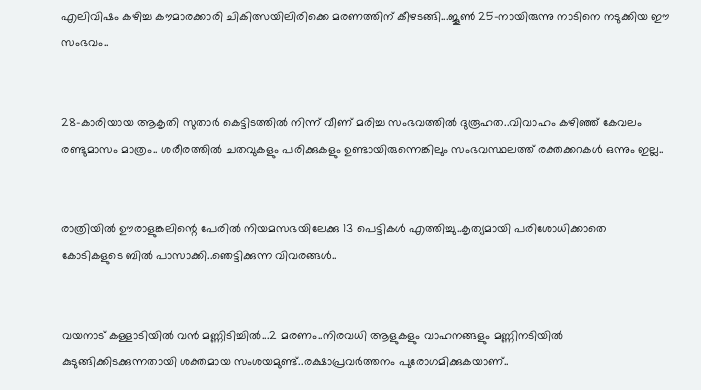എലിവിഷം കഴിച്ച കൗമാരക്കാരി ചികിത്സയിലിരിക്കെ മരണത്തിന് കീഴടങ്ങി...ജൂണ്‍ 25-നായിരുന്നു നാടിനെ നടുക്കിയ ഈ സംഭവം..


28-കാരിയായ ആകൃതി സുതാര്‍ കെട്ടിടത്തില്‍ നിന്ന് വീണ് മരിച്ച സംഭവത്തില്‍ ദുരൂഹത..വിവാഹം കഴിഞ്ഞ് കേവലം രണ്ടുമാസം മാത്രം.. ശരീരത്തില്‍ ചതവുകളും പരിക്കുകളും ഉണ്ടായിരുന്നെങ്കിലും സംഭവസ്ഥലത്ത് രക്തക്കറകള്‍ ഒന്നും ഇല്ല..


രാത്രിയിൽ ഊരാളുങ്കലിന്റെ പേരിൽ നിയമസഭയിലേക്കു 13 പെട്ടികൾ എത്തിച്ചു..കൃത്യമായി പരിശോധിക്കാതെ കോടികളുടെ ബിൽ പാസാക്കി..ഞെട്ടിക്കുന്ന വിവരങ്ങൾ..


വയനാട് കള്ളാടിയില്‍ വന്‍ മണ്ണിടിച്ചില്‍...2 മരണം..നിരവധി ആളുകളും വാഹനങ്ങളും മണ്ണിനടിയില്‍ കുടുങ്ങിക്കിടക്കുന്നതായി ശക്തമായ സംശയമുണ്ട്..രക്ഷാപ്രവർത്തനം പുരോഗമിക്കുകയാണ്..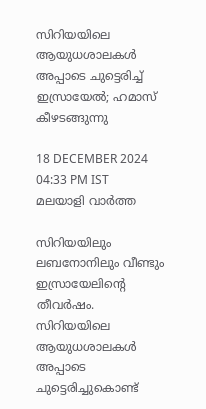സിറിയയിലെ ആയുധശാലകള്‍ അപ്പാടെ ചുട്ടെരിച്ച് ഇസ്രായേല്‍; ഹമാസ് കീഴടങ്ങുന്നു

18 DECEMBER 2024 04:33 PM IST
മലയാളി വാര്‍ത്ത

സിറിയയിലും ലബനോനിലും വീണ്ടും ഇസ്രായേലിന്റെ തീവര്‍ഷം. സിറിയയിലെ ആയുധശാലകള്‍ അപ്പാടെ ചുട്ടെരിച്ചുകൊണ്ട്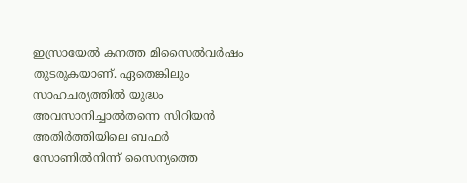ഇസ്രായേല്‍ കനത്ത മിസൈല്‍വര്‍ഷം തുടരുകയാണ്. ഏതെങ്കിലും സാഹചര്യത്തില്‍ യുദ്ധം അവസാനിച്ചാല്‍തന്നെ സിറിയന്‍ അതിര്‍ത്തിയിലെ ബഫര്‍ സോണില്‍നിന്ന് സൈന്യത്തെ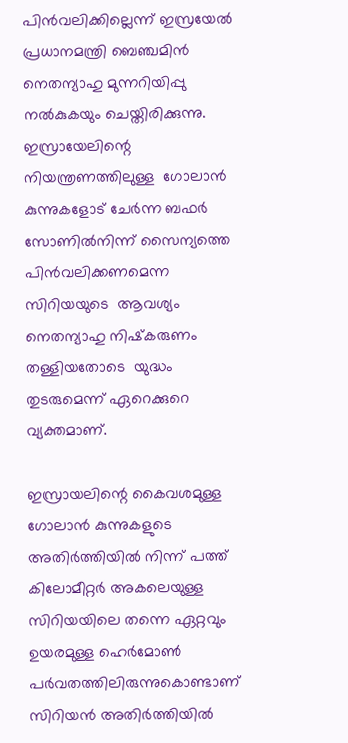പിന്‍വലിക്കില്ലെന്ന് ഇസ്രയേല്‍ പ്രധാനമന്ത്രി ബെഞ്ചമിന്‍ നെതന്യാഹു മുന്നറിയിപ്പു നല്‍കുകയും ചെയ്തിരിക്കുന്നു. ഇസ്രായേലിന്റെ നിയന്ത്രണത്തിലുള്ള  ഗോലാന്‍ കുന്നുകളോട് ചേര്‍ന്ന ബഫര്‍ സോണില്‍നിന്ന് സൈന്യത്തെ പിന്‍വലിക്കണമെന്ന സിറിയയുടെ  ആവശ്യം നെതന്യാഹു നിഷ്‌കരുണം തള്ളിയതോടെ  യുദ്ധം തുടരുമെന്ന് ഏറെക്കുറെ വ്യക്തമാണ്.

ഇസ്രായലിന്റെ കൈവശമുള്ള ഗോലാന്‍ കുന്നുകളുടെ അതിര്‍ത്തിയില്‍ നിന്ന് പത്ത്  കിലോമീറ്റര്‍ അകലെയുള്ള സിറിയയിലെ തന്നെ ഏറ്റവും ഉയരമുള്ള ഹെര്‍മോണ്‍ പര്‍വതത്തിലിരുന്നുകൊണ്ടാണ് സിറിയന്‍ അതിര്‍ത്തിയില്‍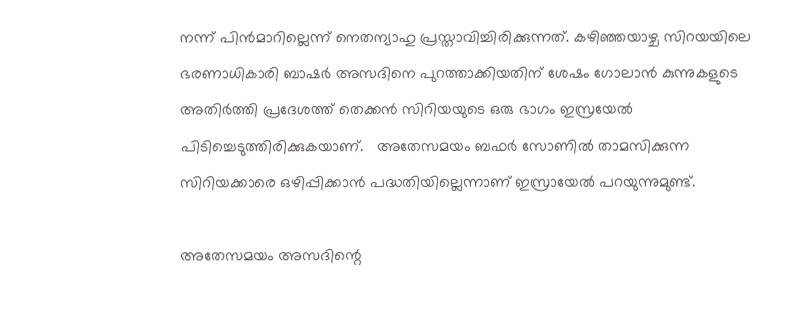നന്ന് പിന്‍മാറില്ലെന്ന് നെതന്യാഹു പ്രസ്താവിച്ചിരിക്കുന്നത്. കഴിഞ്ഞയാഴ്ച സിറയയിലെ ഭരണാധികാരി ബാഷര്‍ അസദിനെ പുറത്താക്കിയതിന് ശേഷം ഗോലാന്‍ കുന്നുകളുടെ അതിര്‍ത്തി പ്രദേശത്ത് തെക്കന്‍ സിറിയയുടെ ഒരു ഭാഗം ഇസ്രയേല്‍ പിടിച്ചെടുത്തിരിക്കുകയാണ്.   അതേസമയം ബഫര്‍ സോണില്‍ താമസിക്കുന്ന സിറിയക്കാരെ ഒഴിപ്പിക്കാന്‍ പദ്ധതിയില്ലെന്നാണ് ഇസ്രായേല്‍ പറയുന്നുമുണ്ട്.

അതേസമയം അസദിന്റെ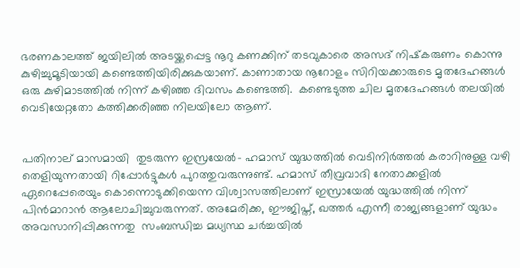ഭരണകാലത്ത് ജയിലില്‍ അടയ്ക്കപ്പെട്ട നൂറു കണക്കിന് തടവുകാരെ അസദ് നിഷ്‌കരുണം കൊന്നു കുഴിച്ചുമൂടിയായി കണ്ടെത്തിയിരിക്കുകയാണ്. കാണാതായ നൂറോളം സിറിയക്കാരുടെ മൃതദേഹങ്ങള്‍ ഒരു കുഴിമാടത്തില്‍ നിന്ന് കഴിഞ്ഞ ദിവസം കണ്ടെത്തി.  കണ്ടെടുത്ത ചില മൃതദേഹങ്ങള്‍ തലയില്‍ വെടിയേറ്റതോ കത്തിക്കരിഞ്ഞ നിലയിലോ ആണ്.


പതിനാല് മാസമായി  തുടരുന്ന ഇസ്രയേല്‍- ഹമാസ് യുദ്ധത്തില്‍ വെടിനിര്‍ത്തല്‍ കരാറിനുള്ള വഴി തെളിയുന്നതായി റിപ്പോര്‍ട്ടുകള്‍ പുറത്തുവരുന്നുണ്ട്. ഹമാസ് തീവ്രവാദി നേതാക്കളില്‍  ഏറെപ്പേരെയും കൊന്നൊടുക്കിയെന്ന വിശ്വാസത്തിലാണ് ഇസ്രായേല്‍ യുദ്ധത്തില്‍ നിന്ന് പിന്‍മാറാന്‍ ആലോചിച്ചുവരുന്നത്. അമേരിക്ക, ഈജിപ്ത്, ഖത്തര്‍ എന്നീ രാജ്യങ്ങളാണ് യുദ്ധം അവസാനിപ്പിക്കുന്നതു  സംബന്ധിച്ച മധ്യസ്ഥ ചര്‍ച്ചയില്‍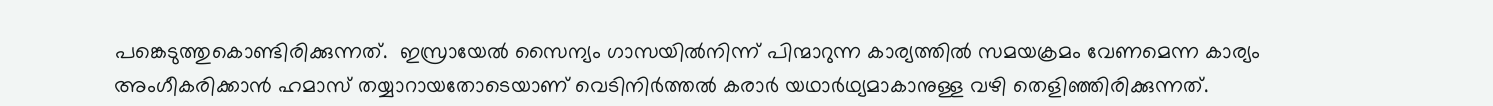പങ്കെടുത്തുകൊണ്ടിരിക്കുന്നത്.  ഇസ്രായേല്‍ സൈന്യം ഗാസയില്‍നിന്ന് പിന്മാറുന്ന കാര്യത്തില്‍ സമയക്രമം വേണമെന്ന കാര്യം അംഗീകരിക്കാന്‍ ഹമാസ് തയ്യാറായതോടെയാണ് വെടിനിര്‍ത്തല്‍ കരാര്‍ യഥാര്‍ഥ്യമാകാനുള്ള വഴി തെളിഞ്ഞിരിക്കുന്നത്.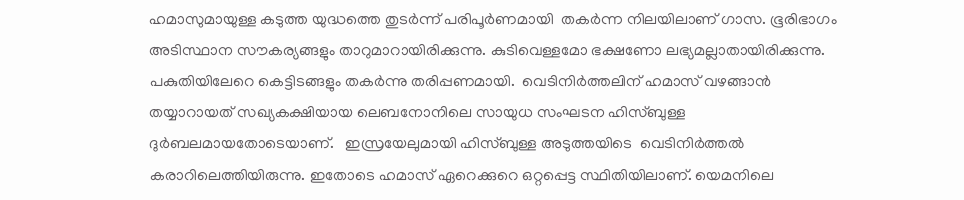ഹമാസുമായുള്ള കടുത്ത യുദ്ധത്തെ തുടര്‍ന്ന് പരിപൂര്‍ണമായി  തകര്‍ന്ന നിലയിലാണ് ഗാസ. ഭൂരിഭാഗം അടിസ്ഥാന സൗകര്യങ്ങളും താറുമാറായിരിക്കുന്നു. കുടിവെള്ളമോ ഭക്ഷണോ ലഭ്യമല്ലാതായിരിക്കുന്നു. പകുതിയിലേറെ കെട്ടിടങ്ങളും തകര്‍ന്നു തരിപ്പണമായി.  വെടിനിര്‍ത്തലിന് ഹമാസ് വഴങ്ങാന്‍ തയ്യാറായത് സഖ്യകക്ഷിയായ ലെബനോനിലെ സായുധ സംഘടന ഹിസ്ബുള്ള ദുര്‍ബലമായതോടെയാണ്.   ഇസ്രയേലുമായി ഹിസ്ബുള്ള അടുത്തയിടെ  വെടിനിര്‍ത്തല്‍ കരാറിലെത്തിയിരുന്നു. ഇതോടെ ഹമാസ് ഏറെക്കുറെ ഒറ്റപ്പെട്ട സ്ഥിതിയിലാണ്. യെമനിലെ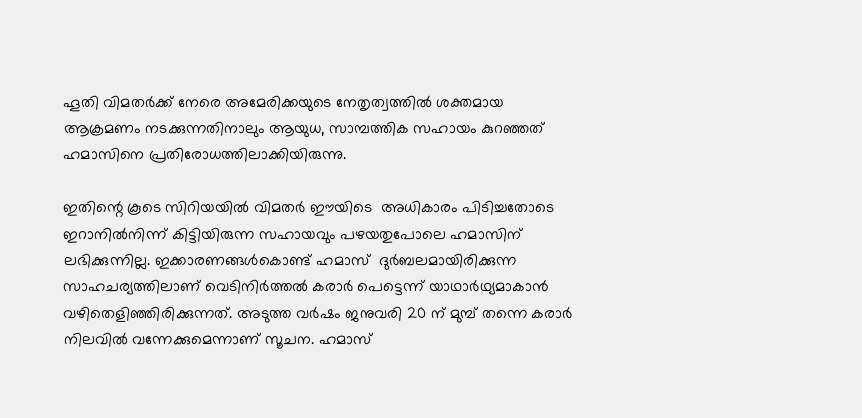ഹൂതി വിമതര്‍ക്ക് നേരെ അമേരിക്കയുടെ നേതൃത്വത്തില്‍ ശക്തമായ ആക്രമണം നടക്കുന്നതിനാലും ആയുധ, സാമ്പത്തിക സഹായം കുറഞ്ഞത് ഹമാസിനെ പ്രതിരോധത്തിലാക്കിയിരുന്നു.

ഇതിന്റെ കൂടെ സിറിയയില്‍ വിമതര്‍ ഈയിടെ  അധികാരം പിടിച്ചതോടെ ഇറാനില്‍നിന്ന് കിട്ടിയിരുന്ന സഹായവും പഴയതുപോലെ ഹമാസിന് ലഭിക്കുന്നില്ല. ഇക്കാരണങ്ങള്‍കൊണ്ട് ഹമാസ്  ദുര്‍ബലമായിരിക്കുന്ന സാഹചര്യത്തിലാണ് വെടിനിര്‍ത്തല്‍ കരാര്‍ പെട്ടെന്ന് യാഥാര്‍ഥ്യമാകാന്‍ വഴിതെളിഞ്ഞിരിക്കുന്നത്. അടുത്ത വര്‍ഷം ജനുവരി 20 ന് മുമ്പ് തന്നെ കരാര്‍ നിലവില്‍ വന്നേക്കുമെന്നാണ് സൂചന. ഹമാസ്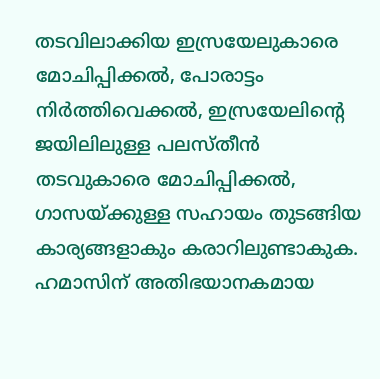തടവിലാക്കിയ ഇസ്രയേലുകാരെ മോചിപ്പിക്കല്‍, പോരാട്ടം നിര്‍ത്തിവെക്കല്‍, ഇസ്രയേലിന്റെ ജയിലിലുള്ള പലസ്തീന്‍ തടവുകാരെ മോചിപ്പിക്കല്‍, ഗാസയ്ക്കുള്ള സഹായം തുടങ്ങിയ കാര്യങ്ങളാകും കരാറിലുണ്ടാകുക. ഹമാസിന് അതിഭയാനകമായ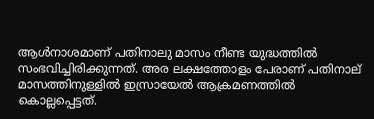ആള്‍നാശമാണ് പതിനാലു മാസം നീണ്ട യുദ്ധത്തില്‍ സംഭവിച്ചിരിക്കുന്നത്. അര ലക്ഷത്തോളം പേരാണ് പതിനാല് മാസത്തിനുള്ളില്‍ ഇസ്രായേല്‍ ആക്രമണത്തില്‍ കൊല്ലപ്പെട്ടത്.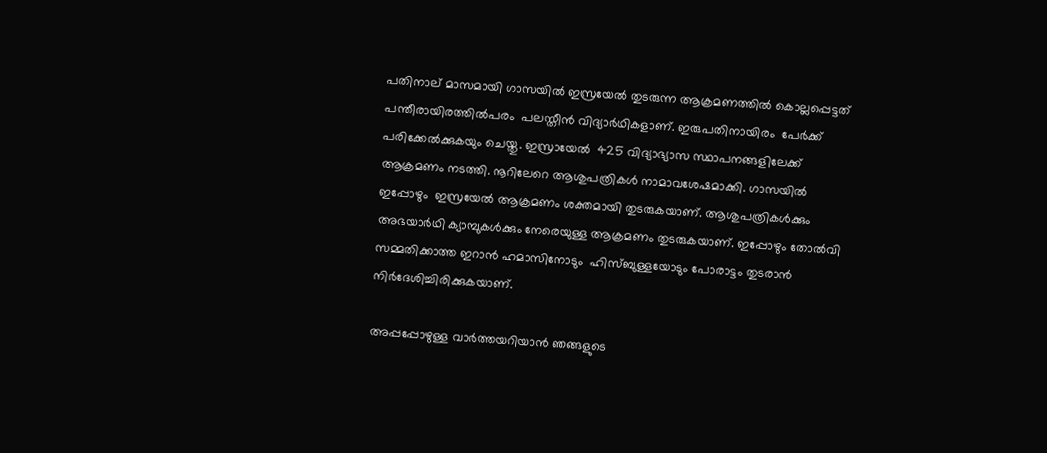പതിനാല് മാസമായി ഗാസയില്‍ ഇസ്രയേല്‍ തുടരുന്ന ആക്രമണത്തില്‍ കൊല്ലപ്പെട്ടത് പന്തീരായിരത്തില്‍പരം  പലസ്തീന്‍ വിദ്യാര്‍ഥികളാണ്. ഇരുപതിനായിരം  പേര്‍ക്ക് പരിക്കേല്‍ക്കുകയും ചെയ്തു. ഇസ്രായേല്‍  425 വിദ്യാഭ്യാസ സ്ഥാപനങ്ങളിലേക്ക് ആക്രമണം നടത്തി. നൂറിലേറെ ആശുപത്രികള്‍ നാമാവശേഷമാക്കി. ഗാസയില്‍ ഇപ്പോഴും  ഇസ്രയേല്‍ ആക്രമണം ശക്തമായി തുടരുകയാണ്. ആശുപത്രികള്‍ക്കും അഭയാര്‍ഥി ക്യാമ്പുകള്‍ക്കും നേരെയുള്ള ആക്രമണം തുടരുകയാണ്. ഇപ്പോഴും തോല്‍വി സമ്മതിക്കാത്ത ഇറാന്‍ ഹമാസിനോടും  ഹിസ്ബുള്ളയോടും പോരാട്ടം തുടരാന്‍ നിര്‍ദേശിച്ചിരിക്കുകയാണ്.

അപ്പപ്പോഴുള്ള വാര്‍ത്തയറിയാന്‍ ഞങ്ങളുടെ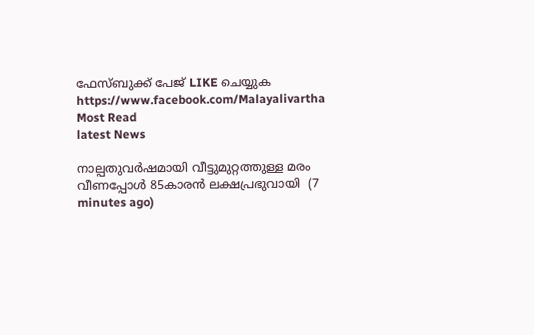ഫേസ്‌ബുക്ക്‌ പേജ് LIKE ചെയ്യുക
https://www.facebook.com/Malayalivartha
Most Read
latest News

നാല്പതുവര്‍ഷമായി വീട്ടുമുറ്റത്തുള്ള മരം വീണപ്പോള്‍ 85കാരന്‍ ലക്ഷപ്രഭുവായി  (7 minutes ago)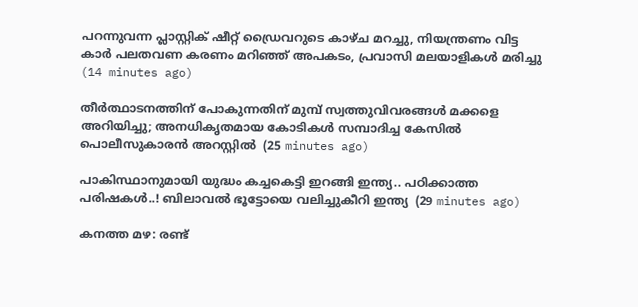പറന്നുവന്ന പ്ലാസ്റ്റിക് ഷീറ്റ് ഡ്രൈവറുടെ കാഴ്ച മറച്ചു, നിയന്ത്രണം വിട്ട കാർ പലതവണ കരണം മറിഞ്ഞ് അപകടം, പ്രവാസി മലയാളികൾ മരിച്ചു  (14 minutes ago)

തീര്‍ത്ഥാടനത്തിന് പോകുന്നതിന് മുമ്പ് സ്വത്തുവിവരങ്ങള്‍ മക്കളെ അറിയിച്ചു; അനധികൃതമായ കോടികള്‍ സമ്പാദിച്ച കേസില്‍ പൊലീസുകാരന്‍ അറസ്റ്റില്‍  (25 minutes ago)

പാകിസ്ഥാനുമായി യുദ്ധം കച്ചകെട്ടി ഇറങ്ങി ഇന്ത്യ.. പഠിക്കാത്ത പരിഷകൾ..! ബിലാവല്‍ ഭൂട്ടോയെ വലിച്ചുകീറി ഇന്ത്യ  (29 minutes ago)

കനത്ത മഴ: രണ്ട്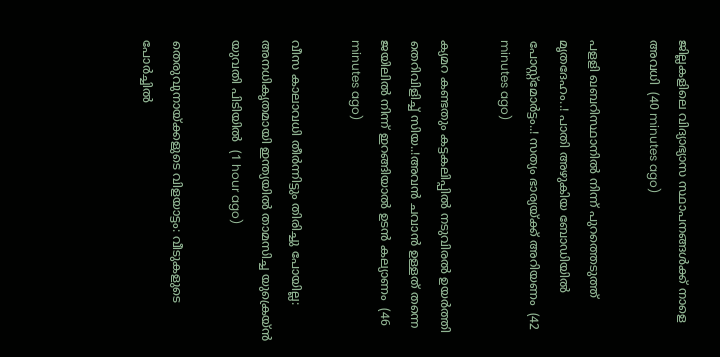ജില്ലകളിലെ വിദ്യാഭ്യാസ സ്ഥാപനങ്ങള്‍ക്ക് നാളെ അവധി  (40 minutes ago)

പളളി ഖബറിസ്ഥാനില്‍ നിന്ന് പുറത്തെടുത്ത് മൃതദേഹം..! പാതി അഴുകിയ ബോഡിയിൽ പോസ്റ്റ്മോര്‍ട്ടം..! സത്യം ഭാര്യയ്ക്ക് അറിയണം  (42 minutes ago)

ക്യമറ കണ്ടതും കട്ടകലിപ്പിൽ നടുവിരൽ ഉയർത്തി തെറിവിളിച്ച് സിയ..!അവൻ ചവാൻ ഉള്ളത് തന്നെ ജയിലിൽ നിന്ന് ഇറങ്ങിയാൽ ഉടൻ കല്യാണം  (46 minutes ago)

വീസ കാലാവധി തീര്‍ന്നിട്ടും തിരിച്ചു പോയില്ല: അനധികൃതമായി ഇന്ത്യയില്‍ താമസിച്ച യുക്രെയ്ന്‍ യുവതി പിടിയില്‍  (1 hour ago)

തെരുവുനായ്ക്കളുടെ വിളയാട്ടം: വീടുകളുടെ പോര്‍ച്ചില്‍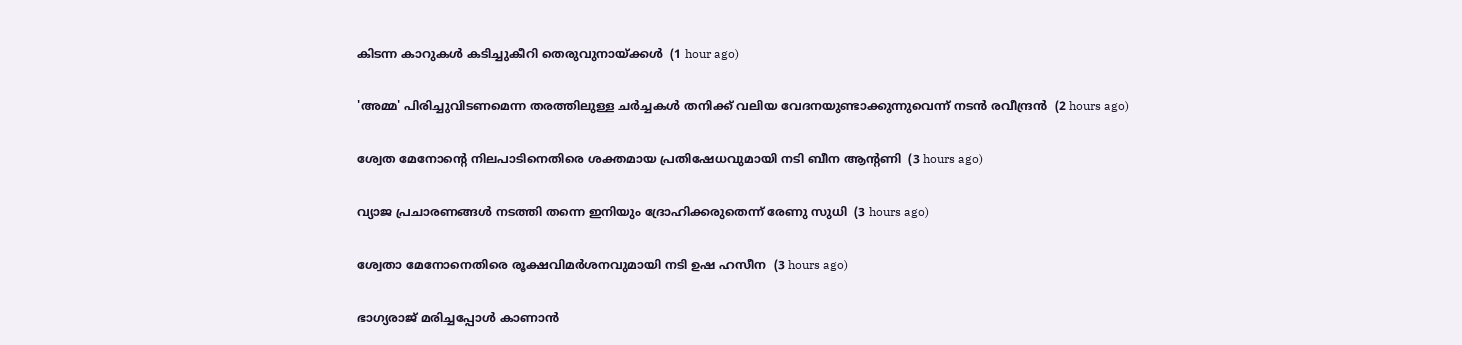കിടന്ന കാറുകള്‍ കടിച്ചുകീറി തെരുവുനായ്ക്കള്‍  (1 hour ago)

'അമ്മ' പിരിച്ചുവിടണമെന്ന തരത്തിലുള്ള ചര്‍ച്ചകള്‍ തനിക്ക് വലിയ വേദനയുണ്ടാക്കുന്നുവെന്ന് നടന്‍ രവീന്ദ്രന്‍  (2 hours ago)

ശ്വേത മേനോന്റെ നിലപാടിനെതിരെ ശക്തമായ പ്രതിഷേധവുമായി നടി ബീന ആന്റണി  (3 hours ago)

വ്യാജ പ്രചാരണങ്ങള്‍ നടത്തി തന്നെ ഇനിയും ദ്രോഹിക്കരുതെന്ന് രേണു സുധി  (3 hours ago)

ശ്വേതാ മേനോനെതിരെ രൂക്ഷവിമര്‍ശനവുമായി നടി ഉഷ ഹസീന  (3 hours ago)

ഭാഗ്യരാജ് മരിച്ചപ്പോള്‍ കാണാന്‍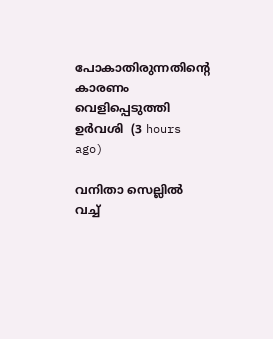പോകാതിരുന്നതിന്റെ കാരണം വെളിപ്പെടുത്തി ഉര്‍വശി  (3 hours ago)

വനിതാ സെല്ലില്‍ വച്ച്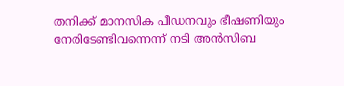തനിക്ക് മാനസിക പീഡനവും ഭീഷണിയും നേരിടേണ്ടിവന്നെന്ന് നടി അന്‍സിബ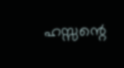ഹസ്സന്റെ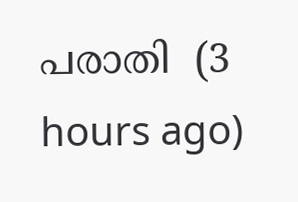പരാതി  (3 hours ago)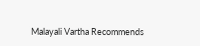Malayali Vartha Recommends